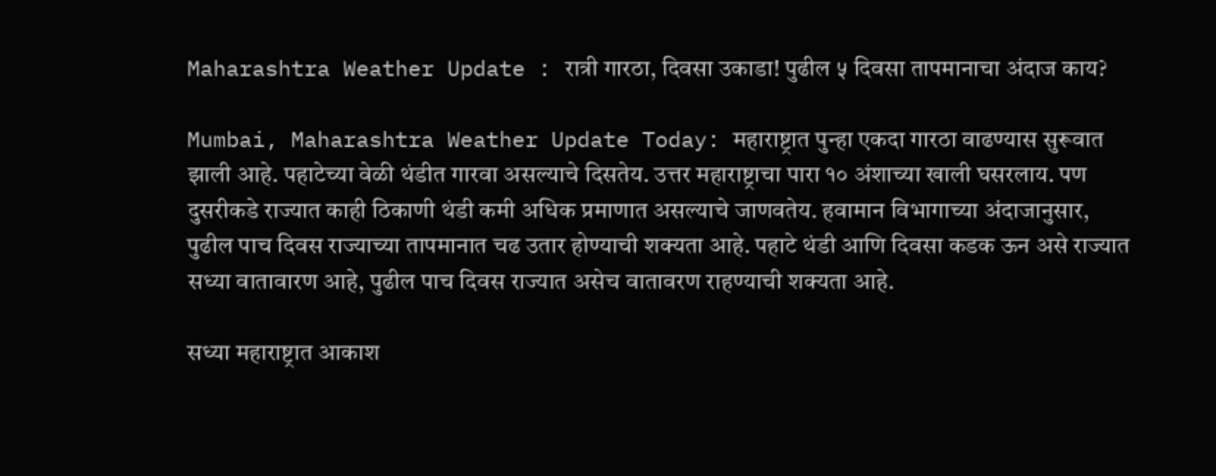Maharashtra Weather Update : रात्री गारठा, दिवसा उकाडा! पुढील ५ दिवसा तापमानाचा अंदाज काय?

Mumbai, Maharashtra Weather Update Today: महाराष्ट्रात पुन्हा एकदा गारठा वाढण्यास सुरूवात झाली आहे. पहाटेच्या वेळी थंडीत गारवा असल्याचे दिसतेय. उत्तर महाराष्ट्राचा पारा १० अंशाच्या खाली घसरलाय. पण दुसरीकडे राज्यात काही ठिकाणी थंडी कमी अधिक प्रमाणात असल्याचे जाणवतेय. हवामान विभागाच्या अंदाजानुसार, पुढील पाच दिवस राज्याच्या तापमानात चढ उतार होण्याची शक्यता आहे. पहाटे थंडी आणि दिवसा कडक ऊन असे राज्यात सध्या वातावारण आहे, पुढील पाच दिवस राज्यात असेच वातावरण राहण्याची शक्यता आहे.

सध्या महाराष्ट्रात आकाश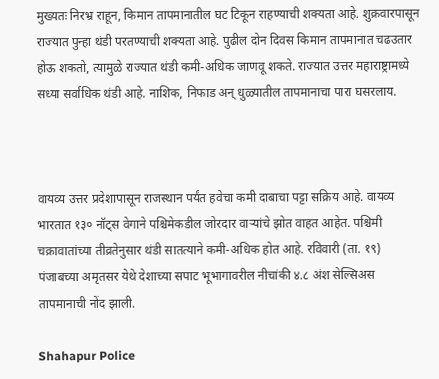मुख्यतः निरभ्र राहून, किमान तापमानातील घट टिकून राहण्याची शक्यता आहे. शुक्रवारपासून राज्यात पुन्हा थंडी परतण्याची शक्यता आहे. पुढील दोन दिवस किमान तापमानात चढउतार होऊ शकतो, त्यामुळे राज्यात थंडी कमी-अधिक जाणवू शकते. राज्यात उत्तर महाराष्ट्रामध्ये सध्या सर्वाधिक थंडी आहे. नाशिक, निफाड अन् धुळ्यातील तापमानाचा पारा घसरलाय.



वायव्य उत्तर प्रदेशापासून राजस्थान पर्यंत हवेचा कमी दाबाचा पट्टा सक्रिय आहे. वायव्य भारतात १३० नॉट्स वेगाने पश्चिमेकडील जोरदार वाऱ्यांचे झोत वाहत आहेत. पश्चिमी चक्रावातांच्या तीव्रतेनुसार थंडी सातत्याने कमी-अधिक होत आहे. रविवारी (ता. १९) पंजाबच्या अमृतसर येथे देशाच्या सपाट भूभागावरील नीचांकी ४.८ अंश सेल्सिअस तापमानाची नोंद झाली.

Shahapur Police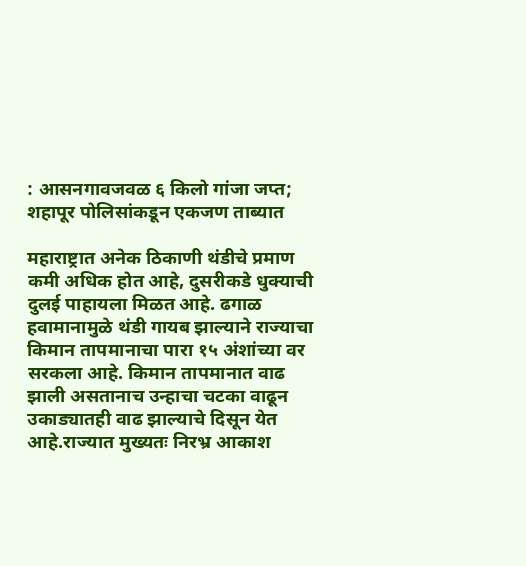: आसनगावजवळ ६ किलो गांजा जप्त; शहापूर पोलिसांकडून एकजण ताब्यात

महाराष्ट्रात अनेक ठिकाणी थंडीचे प्रमाण कमी अधिक होत आहे, दुसरीकडे धुक्याची दुलई पाहायला मिळत आहे. ढगाळ हवामानामुळे थंडी गायब झाल्याने राज्याचा किमान तापमानाचा पारा १५ अंशांच्या वर सरकला आहे. किमान तापमानात वाढ झाली असतानाच उन्हाचा चटका वाढून उकाड्यातही वाढ झाल्याचे दिसून येत आहे.राज्यात मुख्यतः निरभ्र आकाश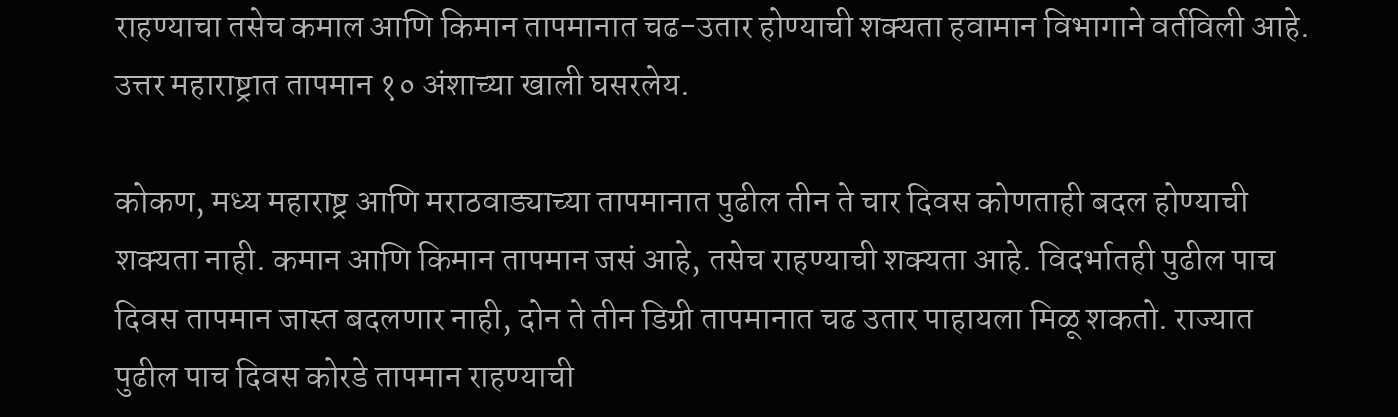राहण्याचा तसेच कमाल आणि किमान तापमानात चढ-उतार होण्याची शक्यता हवामान विभागाने वर्तविली आहे. उत्तर महाराष्ट्रात तापमान १० अंशाच्या खाली घसरलेय.

कोकण, मध्य महाराष्ट्र आणि मराठवाड्याच्या तापमानात पुढील तीन ते चार दिवस कोणताही बदल होण्याची शक्यता नाही. कमान आणि किमान तापमान जसं आहे, तसेच राहण्याची शक्यता आहे. विदर्भातही पुढील पाच दिवस तापमान जास्त बदलणार नाही, दोन ते तीन डिग्री तापमानात चढ उतार पाहायला मिळू शकतो. राज्यात पुढील पाच दिवस कोरडे तापमान राहण्याची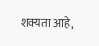शक्यता आहे,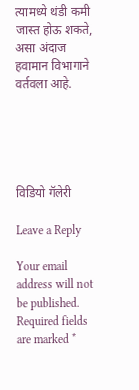त्यामध्ये थंडी कमी जास्त होऊ शकते, असा अंदाज हवामान विभागाने वर्तवला आहे.





विडियो गॅलेरी

Leave a Reply

Your email address will not be published. Required fields are marked *